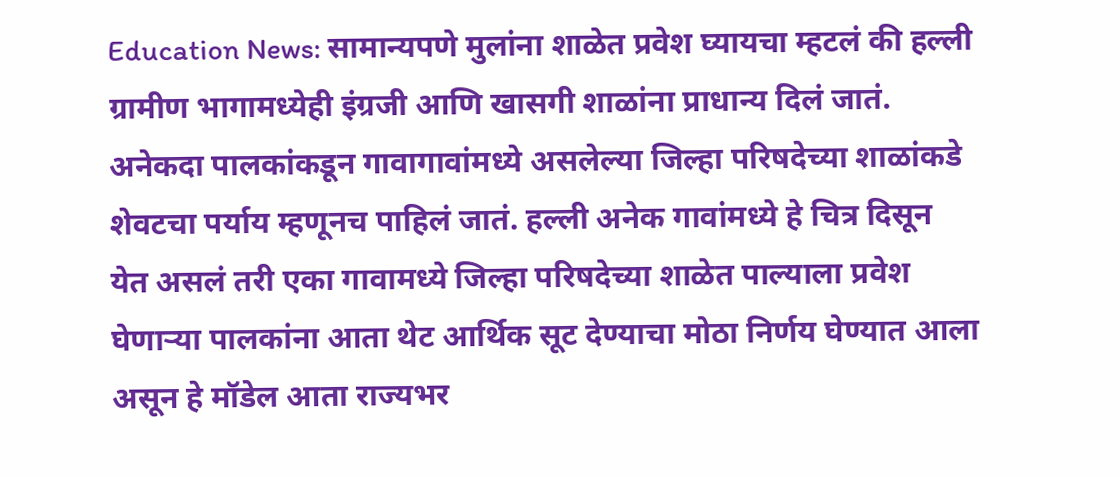Education News: सामान्यपणे मुलांना शाळेत प्रवेश घ्यायचा म्हटलं की हल्ली ग्रामीण भागामध्येही इंग्रजी आणि खासगी शाळांना प्राधान्य दिलं जातं. अनेकदा पालकांकडून गावागावांमध्ये असलेल्या जिल्हा परिषदेच्या शाळांकडे शेवटचा पर्याय म्हणूनच पाहिलं जातं. हल्ली अनेक गावांमध्ये हे चित्र दिसून येत असलं तरी एका गावामध्ये जिल्हा परिषदेच्या शाळेत पाल्याला प्रवेश घेणाऱ्या पालकांना आता थेट आर्थिक सूट देण्याचा मोठा निर्णय घेण्यात आला असून हे मॉडेल आता राज्यभर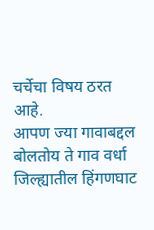चर्चेचा विषय ठरत आहे.
आपण ज्या गावाबद्दल बोलतोय ते गाव वर्धा जिल्ह्यातील हिंगणघाट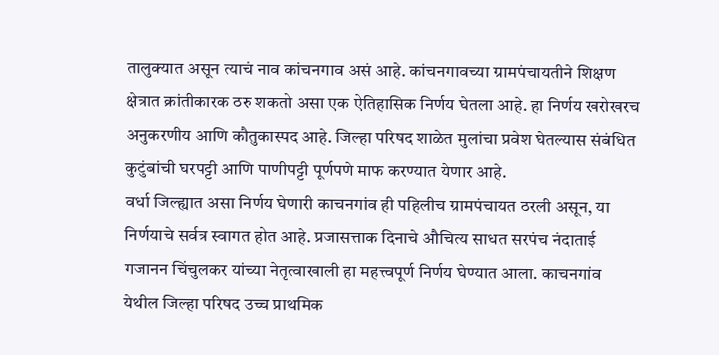तालुक्यात असून त्याचं नाव कांचनगाव असं आहे. कांचनगावच्या ग्रामपंचायतीने शिक्षण क्षेत्रात क्रांतीकारक ठरु शकतो असा एक ऐतिहासिक निर्णय घेतला आहे. हा निर्णय खरोखरच अनुकरणीय आणि कौतुकास्पद आहे. जिल्हा परिषद शाळेत मुलांचा प्रवेश घेतल्यास संबंधित कुटुंबांची घरपट्टी आणि पाणीपट्टी पूर्णपणे माफ करण्यात येणार आहे.
वर्धा जिल्ह्यात असा निर्णय घेणारी काचनगांव ही पहिलीच ग्रामपंचायत ठरली असून, या निर्णयाचे सर्वत्र स्वागत होत आहे. प्रजासत्ताक दिनाचे औचित्य साधत सरपंच नंदाताई गजानन चिंचुलकर यांच्या नेतृत्वाखाली हा महत्त्वपूर्ण निर्णय घेण्यात आला. काचनगांव येथील जिल्हा परिषद उच्च प्राथमिक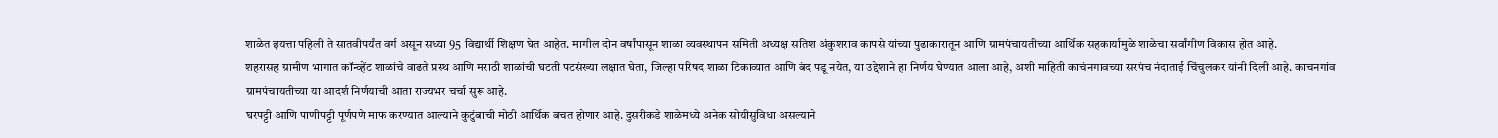शाळेत इयत्ता पहिली ते सातवीपर्यंत वर्ग असून सध्या 95 विद्यार्थी शिक्षण घेत आहेत. मागील दोन वर्षांपासून शाळा व्यवस्थापन समिती अध्यक्ष सतिश अंकुशराव कापसे यांच्या पुढाकारातून आणि ग्रामपंचायतीच्या आर्थिक सहकार्यामुळे शाळेचा सर्वांगीण विकास होत आहे.
शहरासह ग्रामीण भागात कॉन्व्हेंट शाळांचे वाढते प्रस्थ आणि मराठी शाळांची घटती पटसंख्या लक्षात घेता, जिल्हा परिषद शाळा टिकाव्यात आणि बंद पडू नयेत, या उद्देशाने हा निर्णय घेण्यात आला आहे, अशी माहिती काचंनगावच्या सरपंच नंदाताई चिंचुलकर यांनी दिली आहे. काचनगांव ग्रामपंचायतीच्या या आदर्श निर्णयाची आता राज्यभर चर्चा सुरू आहे.
घरपट्टी आणि पाणीपट्टी पूर्णपणे माफ करण्यात आल्याने कुटुंबाची मोठी आर्थिक बचत होणार आहे. दुसरीकडे शाळेमध्ये अनेक सोयीसुविधा असल्याने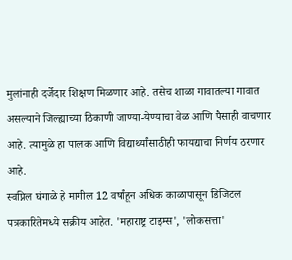मुलांनाही दर्जेदार शिक्षण मिळणार आहे. तसेच शाळा गावातल्या गावात असल्याने जिल्ह्याच्या ठिकाणी जाण्या-येण्याचा वेळ आणि पैसाही वाचणार आहे. त्यामुळे हा पालक आणि विद्यार्थ्यांसाठीही फायद्याचा निर्णय ठरणार आहे.
स्वप्निल घंगाळे हे मागील 12 वर्षांहून अधिक काळापासून डिजिटल पत्रकारितेमध्ये सक्रीय आहेत. 'महाराष्ट्र टाइम्स', 'लोकसत्ता'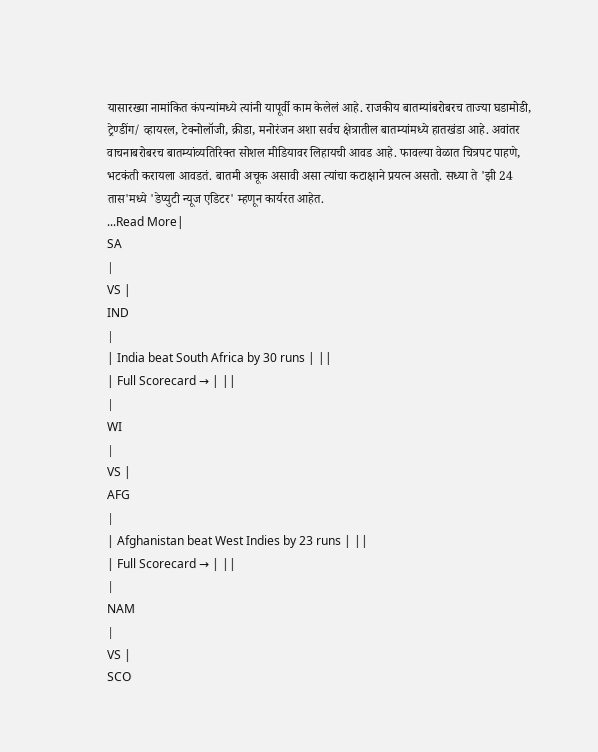यासारख्या नामांकित कंपन्यांमध्ये त्यांनी यापूर्वी काम केलेलं आहे. राजकीय बातम्यांबरोबरच ताज्या घडामोडी, ट्रेण्डींग/ व्हायरल, टेक्नोलॉजी, क्रीडा, मनोरंजन अशा सर्वच क्षेत्रातील बातम्यांमध्ये हातखंडा आहे. अवांतर वाचनाबरोबरच बातम्यांव्यतिरिक्त सोशल मीडियावर लिहायची आवड आहे. फावल्या वेळात चित्रपट पाहणे, भटकंती करायला आवडतं. बातमी अचूक असावी असा त्यांचा कटाक्षाने प्रयत्न असतो. सध्या ते 'झी 24 तास'मध्ये 'डेप्युटी न्यूज एडिटर' म्हणून कार्यरत आहेत.
...Read More|
SA
|
VS |
IND
|
| India beat South Africa by 30 runs | ||
| Full Scorecard → | ||
|
WI
|
VS |
AFG
|
| Afghanistan beat West Indies by 23 runs | ||
| Full Scorecard → | ||
|
NAM
|
VS |
SCO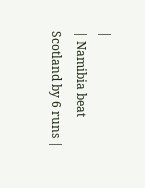|
| Namibia beat Scotland by 6 runs |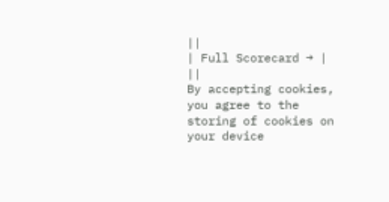||
| Full Scorecard → | ||
By accepting cookies, you agree to the storing of cookies on your device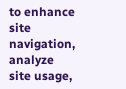to enhance site navigation, analyze site usage,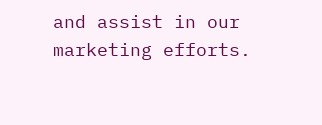and assist in our marketing efforts.